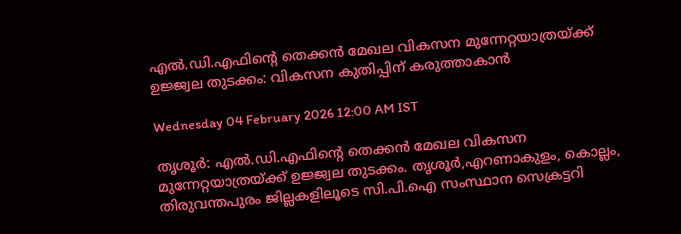എൽ.ഡി.എഫിന്റെ തെക്കൻ മേഖല വികസന മുന്നേറ്റയാത്രയ്ക്ക് ഉജ്ജ്വല തുടക്കം: വികസന കുതിപ്പിന് കരുത്താകാൻ

Wednesday 04 February 2026 12:00 AM IST

തൃശൂർ: എൽ.ഡി.എഫിന്റെ തെക്കൻ മേഖല വികസന മുന്നേറ്റയാത്രയ്ക്ക് ഉജ്ജ്വല തുടക്കം. തൃശൂർ,എറണാകുളം, കൊല്ലം, തിരുവന്തപുരം ജില്ലകളിലൂടെ സി.പി.ഐ സംസ്ഥാന സെക്രട്ടറി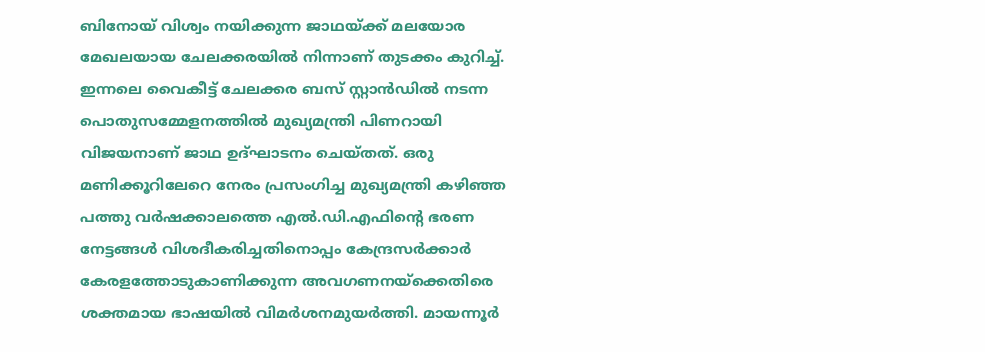ബിനോയ് വിശ്വം നയിക്കുന്ന ജാഥയ്ക്ക് മലയോര മേഖലയായ ചേലക്കരയിൽ നിന്നാണ് തുടക്കം കുറിച്ച്. ഇന്നലെ വൈകീട്ട് ചേലക്കര ബസ് സ്റ്റാൻഡിൽ നടന്ന പൊതുസമ്മേളനത്തിൽ മുഖ്യമന്ത്രി പിണറായി വിജയനാണ് ജാഥ ഉദ്ഘാടനം ചെയ്തത്. ഒരു മണിക്കൂറിലേറെ നേരം പ്രസംഗിച്ച മുഖ്യമന്ത്രി കഴിഞ്ഞ പത്തു വർഷക്കാലത്തെ എൽ.ഡി.എഫിന്റെ ഭരണ നേട്ടങ്ങൾ വിശദീകരിച്ചതിനൊപ്പം കേന്ദ്രസർക്കാർ കേരളത്തോടുകാണിക്കുന്ന അവഗണനയ്‌ക്കെതിരെ ശക്തമായ ഭാഷയിൽ വിമർശനമുയർത്തി. മായന്നൂർ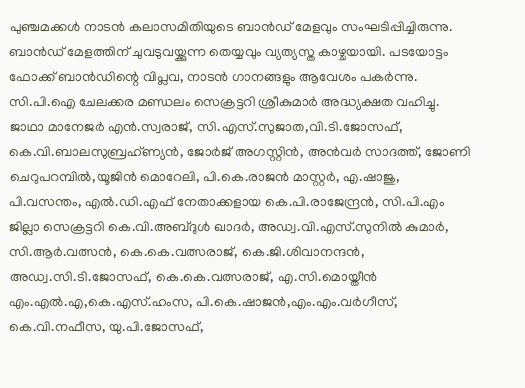പുഞ്ചമക്കൾ നാടൻ കലാസമിതിയുടെ ബാൻഡ് മേളവും സംഘടിപ്പിച്ചിരുന്നു. ബാൻഡ് മേളത്തിന് ചുവടുവയ്ക്കുന്ന തെയ്യവും വ്യത്യസ്ത കാഴ്ചയായി. പടയോട്ടം ഫോക്ക് ബാൻഡിന്റെ വിപ്ലവ, നാടൻ ഗാനങ്ങളും ആവേശം പകർന്നു. സി.പി.ഐ ചേലക്കര മണ്ഡലം സെക്രട്ടറി ശ്രീകുമാർ അദ്ധ്യക്ഷത വഹിച്ചു. ജാഥാ മാനേജർ എൻ.സ്വരാജ്, സി.എസ്.സുജാത,വി.ടി.ജോസഫ്, കെ.വി.ബാലസുബ്രഹ്ണ്യൻ, ജോർജ് അഗസ്റ്റിൻ, അൻവർ സാദത്ത്, ജോണി ചെറുപറമ്പിൽ,യൂജിൻ മൊറേലി, പി.കെ.രാജൻ മാസ്റ്റർ, എ.ഷാജു, പി.വസന്തം, എൽ.ഡി.എഫ് നേതാക്കളായ കെ.പി.രാജേന്ദ്രൻ, സി.പി.എം ജില്ലാ സെക്രട്ടറി കെ.വി.അബ്ദുൾ ഖാദർ, അഡ്വ.വി.എസ്.സുനിൽ കുമാർ, സി.ആർ.വത്സൻ, കെ.കെ.വത്സരാജ്, കെ.ജി.ശിവാനന്ദൻ, അഡ്വ.സി.ടി.ജോസഫ്, കെ.കെ.വത്സരാജ്, എ.സി.മൊയ്തീൻ എം.എൽ.എ,കെ.എസ്.ഹംസ, പി.കെ.ഷാജൻ,എം.എം.വർഗീസ്, കെ.വി.നഫീസ, യു.പി.ജോസഫ്,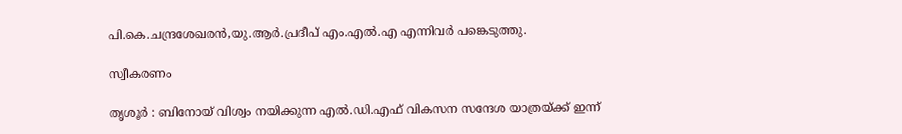പി.കെ.ചന്ദ്രശേഖരൻ,യു.ആർ.പ്രദീപ് എം.എൽ.എ എന്നിവർ പങ്കെടുത്തു.

സ്വീകരണം

തൃശൂർ : ബിനോയ് വിശ്വം നയിക്കുന്ന എൽ.ഡി.എഫ് വികസന സന്ദേശ യാത്രയ്ക്ക് ഇന്ന്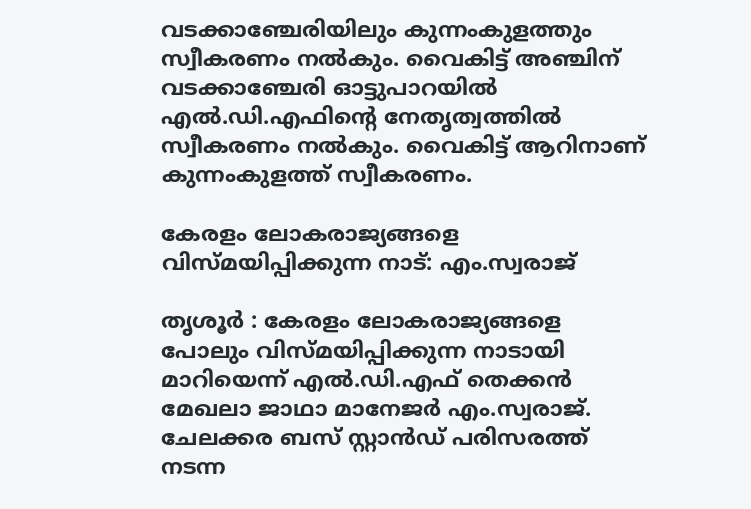വടക്കാഞ്ചേരിയിലും കുന്നംകുളത്തും സ്വീകരണം നൽകും. വൈകിട്ട് അഞ്ചിന് വടക്കാഞ്ചേരി ഓട്ടുപാറയിൽ എൽ.ഡി.എഫിന്റെ നേതൃത്വത്തിൽ സ്വീകരണം നൽകും. വൈകിട്ട് ആറിനാണ് കുന്നംകുളത്ത് സ്വീകരണം.

കേരളം ലോകരാജ്യങ്ങളെ വിസ്മയിപ്പിക്കുന്ന നാട്: എം.സ്വരാജ്

തൃശൂർ : കേരളം ലോകരാജ്യങ്ങളെ പോലും വിസ്മയിപ്പിക്കുന്ന നാടായി മാറിയെന്ന് എൽ.ഡി.എഫ് തെക്കൻ മേഖലാ ജാഥാ മാനേജർ എം.സ്വരാജ്. ചേലക്കര ബസ് സ്റ്റാൻഡ് പരിസരത്ത്‌ നടന്ന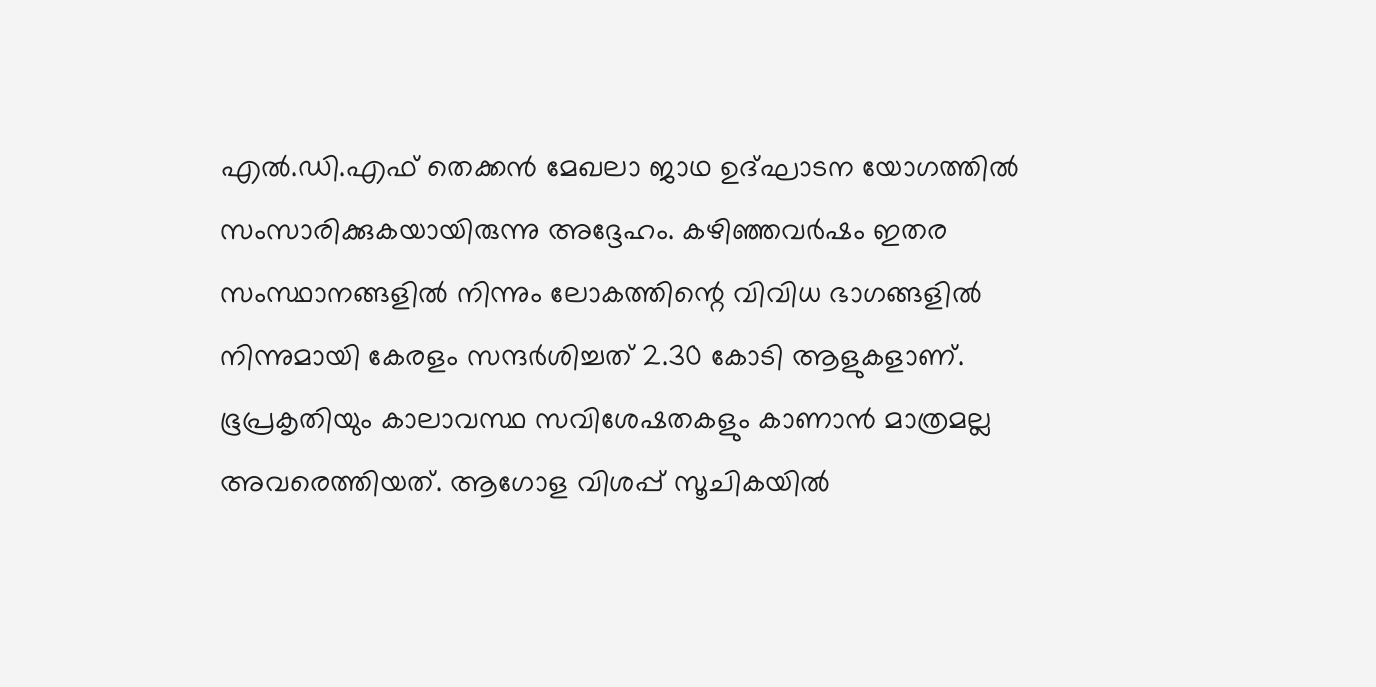എൽ.ഡി.എഫ് തെക്കൻ മേഖലാ ജാഥ ഉദ്ഘാടന യോഗത്തിൽ സംസാരിക്കുകയായിരുന്നു അദ്ദേഹം. കഴിഞ്ഞവർഷം ഇതര സംസ്ഥാനങ്ങളിൽ നിന്നും ലോകത്തിന്റെ വിവിധ ഭാഗങ്ങളിൽ നിന്നുമായി കേരളം സന്ദർശിച്ചത് 2.30 കോടി ആളുകളാണ്. ഭൂപ്രകൃതിയും കാലാവസ്ഥ സവിശേഷതകളും കാണാൻ മാത്രമല്ല അവരെത്തിയത്. ആഗോള വിശപ്പ് സൂചികയിൽ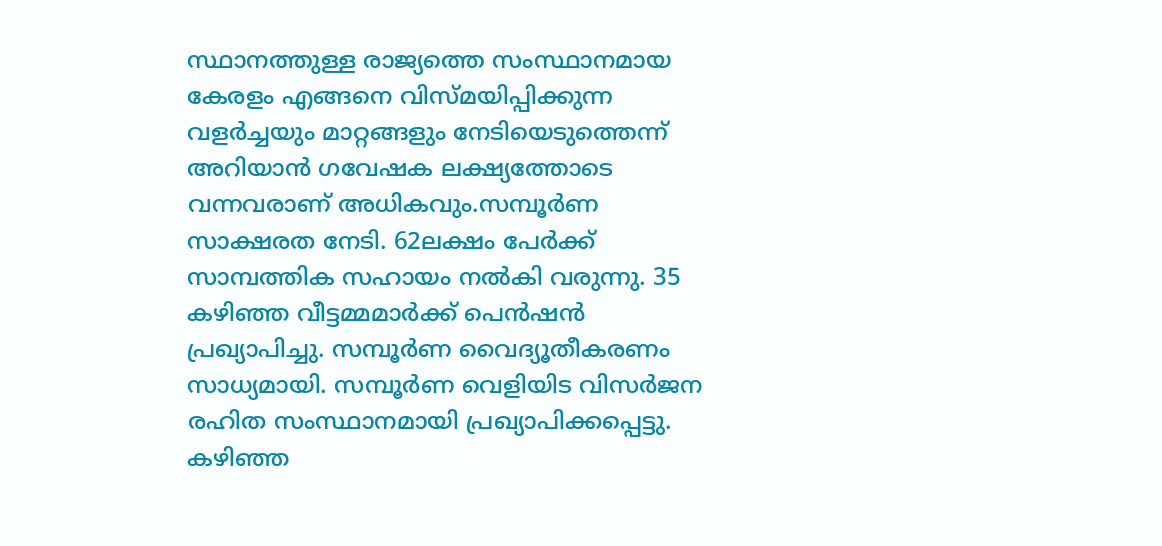സ്ഥാനത്തുള്ള രാജ്യത്തെ സംസ്ഥാനമായ കേരളം എങ്ങനെ വിസ്മയിപ്പിക്കുന്ന വളർച്ചയും മാറ്റങ്ങളും നേടിയെടുത്തെന്ന് അറിയാൻ ഗവേഷക ലക്ഷ്യത്തോടെ വന്നവരാണ് അധികവും.സമ്പൂർണ സാക്ഷരത നേടി. 62ലക്ഷം പേർക്ക് സാമ്പത്തിക സഹായം നൽകി വരുന്നു. 35 കഴിഞ്ഞ വീട്ടമ്മമാർക്ക് പെൻഷൻ പ്രഖ്യാപിച്ചു. സമ്പൂർണ വൈദ്യൂതീകരണം സാധ്യമായി. സമ്പൂർണ വെളിയിട വിസർജന രഹിത സംസ്ഥാനമായി പ്രഖ്യാപിക്കപ്പെട്ടു. കഴിഞ്ഞ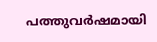പത്തുവർഷമായി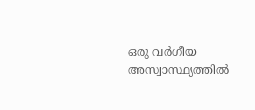ഒരു വർഗീയ അസ്വാസ്ഥ്യത്തിൽ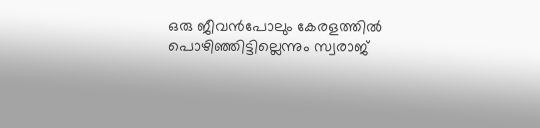ഒരു ജീവൻപോലും കേരളത്തിൽ പൊഴിഞ്ഞിട്ടില്ലെന്നും സ്വരാജ്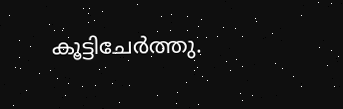കൂട്ടിചേർത്തു.